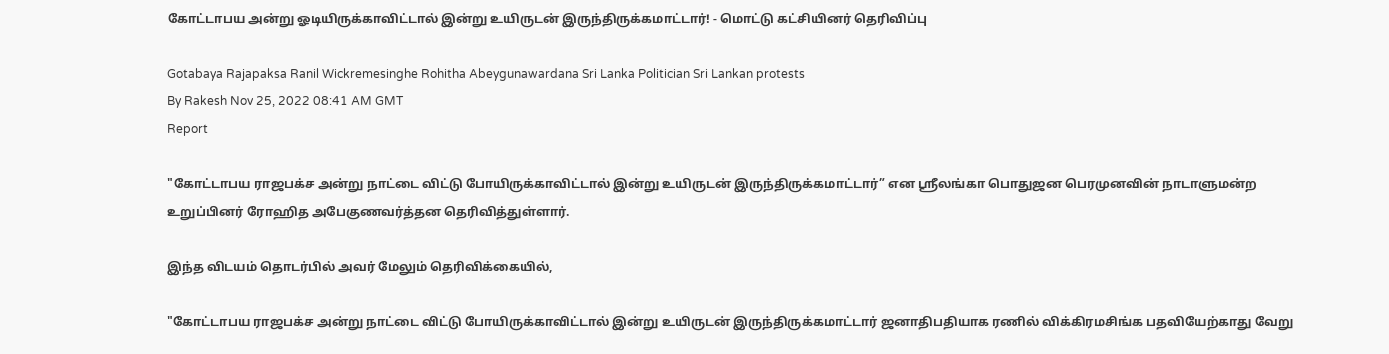கோட்டாபய அன்று ஓடியிருக்காவிட்டால் இன்று உயிருடன் இருந்திருக்கமாட்டார்! - மொட்டு கட்சியினர் தெரிவிப்பு

Gotabaya Rajapaksa Ranil Wickremesinghe Rohitha Abeygunawardana Sri Lanka Politician Sri Lankan protests
By Rakesh Nov 25, 2022 08:41 AM GMT
Report

"கோட்டாபய ராஜபக்ச அன்று நாட்டை விட்டு போயிருக்காவிட்டால் இன்று உயிருடன் இருந்திருக்கமாட்டார்” என ஸ்ரீலங்கா பொதுஜன பெரமுனவின் நாடாளுமன்ற உறுப்பினர் ரோஹித அபேகுணவர்த்தன தெரிவித்துள்ளார்.

இந்த விடயம் தொடர்பில் அவர் மேலும் தெரிவிக்கையில்,

"கோட்டாபய ராஜபக்ச அன்று நாட்டை விட்டு போயிருக்காவிட்டால் இன்று உயிருடன் இருந்திருக்கமாட்டார் ஜனாதிபதியாக ரணில் விக்கிரமசிங்க பதவியேற்காது வேறு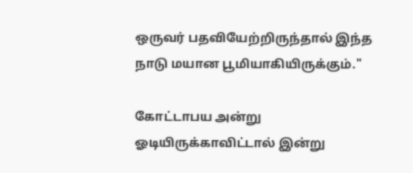ஒருவர் பதவியேற்றிருந்தால் இந்த நாடு மயான பூமியாகியிருக்கும்."

கோட்டாபய அன்று ஓடியிருக்காவிட்டால் இன்று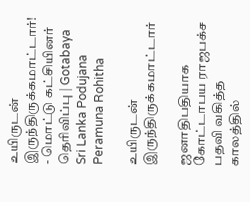உயிருடன் இருந்திருக்கமாட்டார்! - மொட்டு கட்சியினர் தெரிவிப்பு | Gotabaya Sri Lanka Podujana Peramuna Rohitha

உயிருடன் இருந்திருக்கமாட்டார்

ஜனாதிபதியாக கோட்டாபய ராஜபக்‌ச பதவி வகித்த காலத்தில்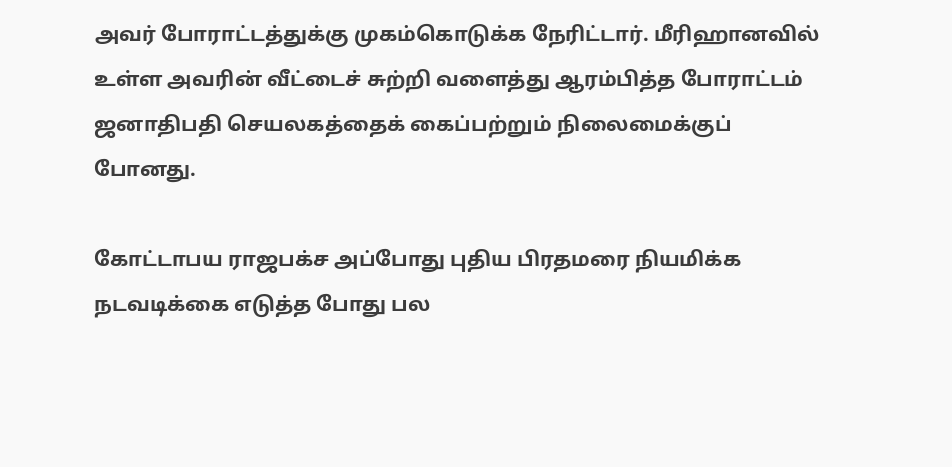அவர் போராட்டத்துக்கு முகம்கொடுக்க நேரிட்டார். மீரிஹானவில் உள்ள அவரின் வீட்டைச் சுற்றி வளைத்து ஆரம்பித்த போராட்டம் ஜனாதிபதி செயலகத்தைக் கைப்பற்றும் நிலைமைக்குப் போனது.

கோட்டாபய ராஜபக்‌ச அப்போது புதிய பிரதமரை நியமிக்க நடவடிக்கை எடுத்த போது பல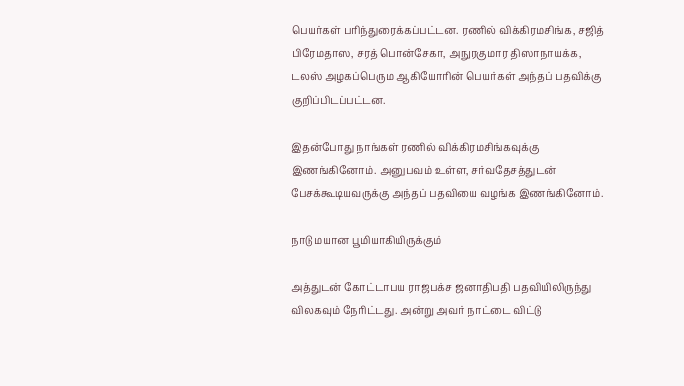பெயர்கள் பரிந்துரைக்கப்பட்டன. ரணில் விக்கிரமசிங்க, சஜித் பிரேமதாஸ, சரத் பொன்சேகா, அநுரகுமார திஸாநாயக்க, டலஸ் அழகப்பெரும ஆகியோரின் பெயர்கள் அந்தப் பதவிக்கு குறிப்பிடப்பட்டன.

இதன்போது நாங்கள் ரணில் விக்கிரமசிங்கவுக்கு இணங்கினோம். அனுபவம் உள்ள, சர்வதேசத்துடன் பேசக்கூடியவருக்கு அந்தப் பதவியை வழங்க இணங்கினோம்.

நாடு மயான பூமியாகியிருக்கும்

அத்துடன் கோட்டாபய ராஜபக்‌ச ஜனாதிபதி பதவியிலிருந்து விலகவும் நேரிட்டது. அன்று அவர் நாட்டை விட்டு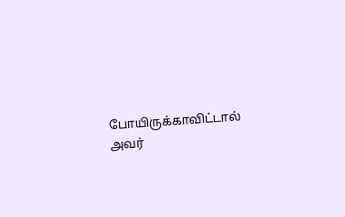போயிருக்காவிட்டால் அவர்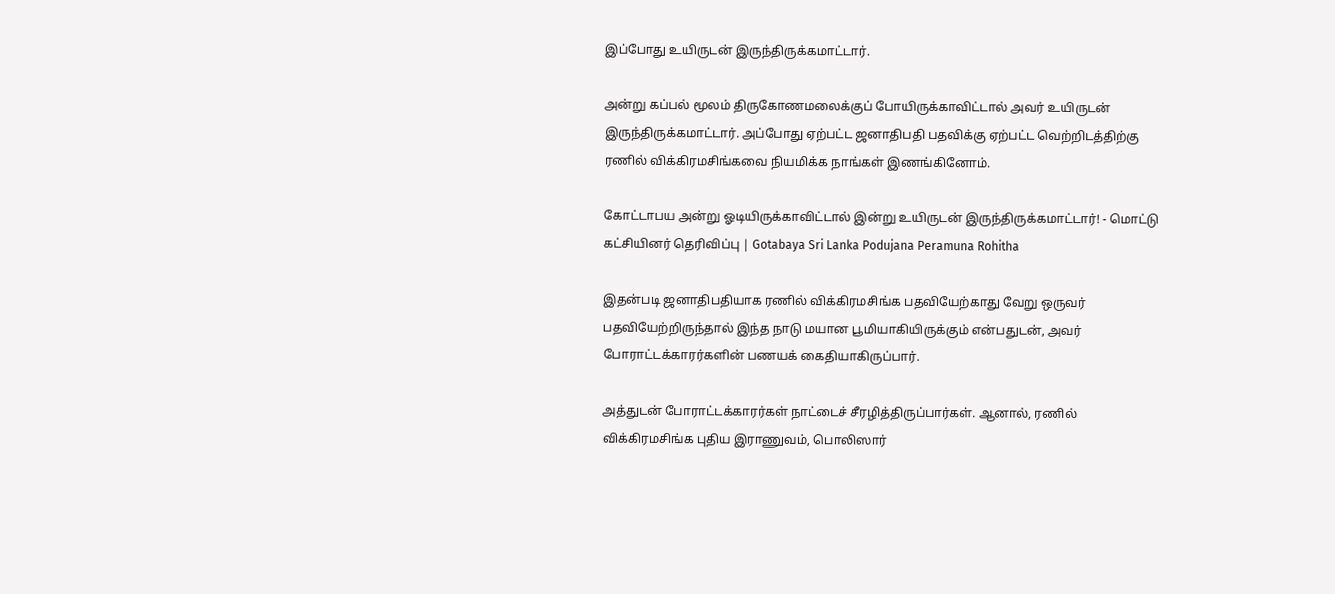இப்போது உயிருடன் இருந்திருக்கமாட்டார்.

அன்று கப்பல் மூலம் திருகோணமலைக்குப் போயிருக்காவிட்டால் அவர் உயிருடன் இருந்திருக்கமாட்டார். அப்போது ஏற்பட்ட ஜனாதிபதி பதவிக்கு ஏற்பட்ட வெற்றிடத்திற்கு ரணில் விக்கிரமசிங்கவை நியமிக்க நாங்கள் இணங்கினோம்.

கோட்டாபய அன்று ஓடியிருக்காவிட்டால் இன்று உயிருடன் இருந்திருக்கமாட்டார்! - மொட்டு கட்சியினர் தெரிவிப்பு | Gotabaya Sri Lanka Podujana Peramuna Rohitha

இதன்படி ஜனாதிபதியாக ரணில் விக்கிரமசிங்க பதவியேற்காது வேறு ஒருவர் பதவியேற்றிருந்தால் இந்த நாடு மயான பூமியாகியிருக்கும் என்பதுடன், அவர் போராட்டக்காரர்களின் பணயக் கைதியாகிருப்பார்.

அத்துடன் போராட்டக்காரர்கள் நாட்டைச் சீரழித்திருப்பார்கள். ஆனால், ரணில் விக்கிரமசிங்க புதிய இராணுவம், பொலிஸார்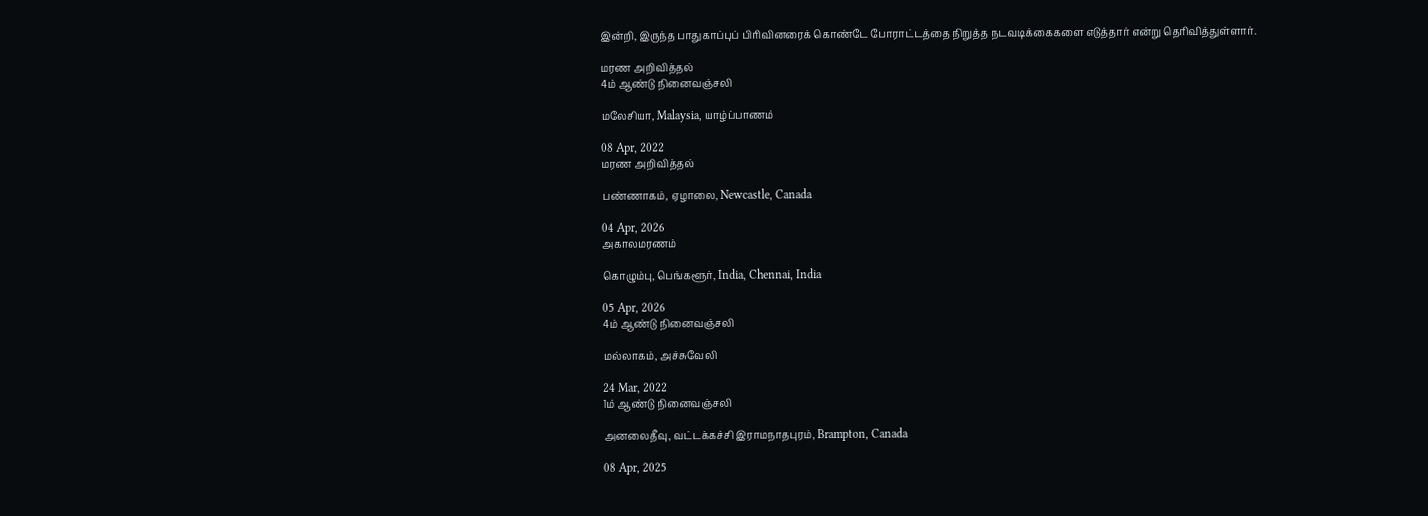இன்றி, இருந்த பாதுகாப்புப் பிரிவினரைக் கொண்டே போராட்டத்தை நிறுத்த நடவடிக்கைகளை எடுத்தார் என்று தெரிவித்துள்ளார்.

மரண அறிவித்தல்
4ம் ஆண்டு நினைவஞ்சலி

மலேசியா, Malaysia, யாழ்ப்பாணம்

08 Apr, 2022
மரண அறிவித்தல்

பண்ணாகம், ஏழாலை, Newcastle, Canada

04 Apr, 2026
அகாலமரணம்

கொழும்பு, பெங்களூர், India, Chennai, India

05 Apr, 2026
4ம் ஆண்டு நினைவஞ்சலி

மல்லாகம், அச்சுவேலி

24 Mar, 2022
1ம் ஆண்டு நினைவஞ்சலி

அனலைதீவு, வட்டக்கச்சி இராமநாதபுரம், Brampton, Canada

08 Apr, 2025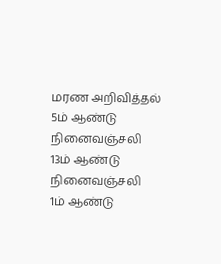மரண அறிவித்தல்
5ம் ஆண்டு நினைவஞ்சலி
13ம் ஆண்டு நினைவஞ்சலி
1ம் ஆண்டு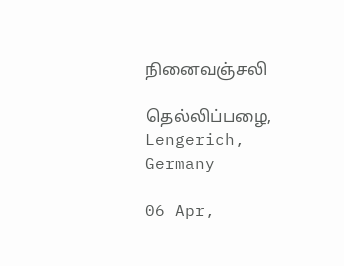நினைவஞ்சலி

தெல்லிப்பழை, Lengerich, Germany

06 Apr,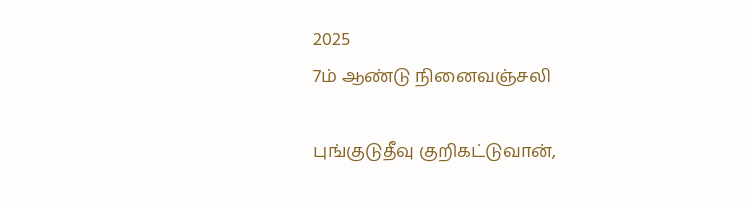2025
7ம் ஆண்டு நினைவஞ்சலி

புங்குடுதீவு குறிகட்டுவான்,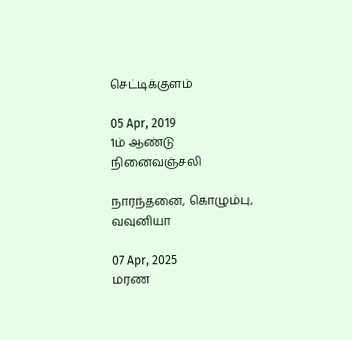செட்டிக்குளம்

05 Apr, 2019
1ம் ஆண்டு நினைவஞ்சலி

நாரந்தனை, கொழும்பு, வவுனியா

07 Apr, 2025
மரண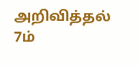அறிவித்தல்
7ம்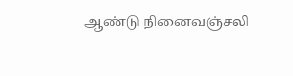ஆண்டு நினைவஞ்சலி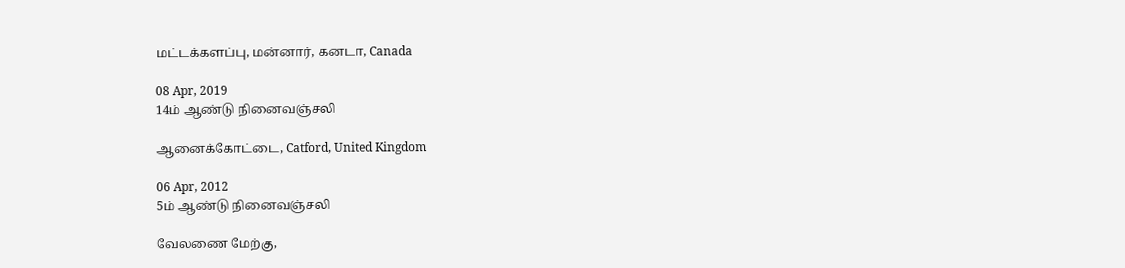மட்டக்களப்பு, மன்னார், கனடா, Canada

08 Apr, 2019
14ம் ஆண்டு நினைவஞ்சலி

ஆனைக்கோட்டை, Catford, United Kingdom

06 Apr, 2012
5ம் ஆண்டு நினைவஞ்சலி

வேலணை மேற்கு,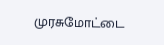முரசுமோட்டை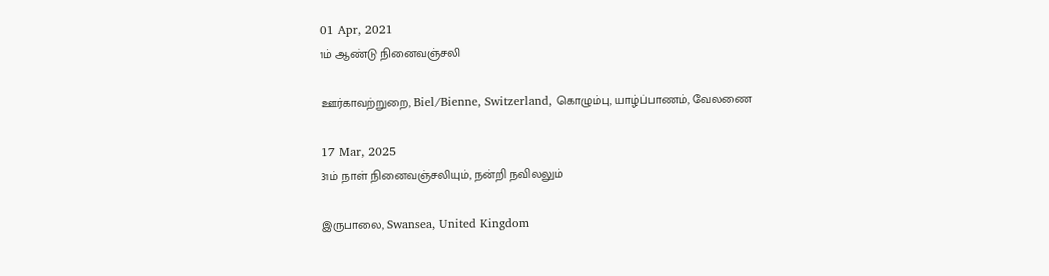01 Apr, 2021
1ம் ஆண்டு நினைவஞ்சலி

ஊர்காவற்றுறை, Biel/Bienne, Switzerland, கொழும்பு, யாழ்ப்பாணம், வேலணை

17 Mar, 2025
31ம் நாள் நினைவஞ்சலியும், நன்றி நவிலலும்

இருபாலை, Swansea, United Kingdom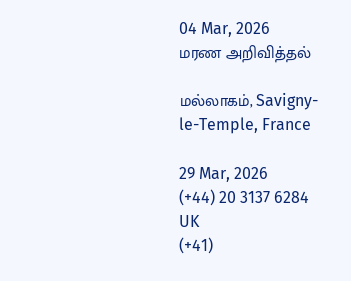04 Mar, 2026
மரண அறிவித்தல்

மல்லாகம், Savigny-le-Temple, France

29 Mar, 2026
(+44) 20 3137 6284
UK
(+41)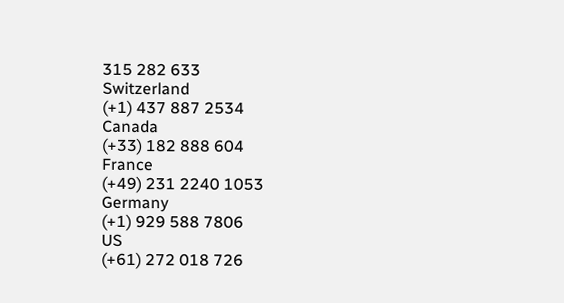315 282 633
Switzerland
(+1) 437 887 2534
Canada
(+33) 182 888 604
France
(+49) 231 2240 1053
Germany
(+1) 929 588 7806
US
(+61) 272 018 726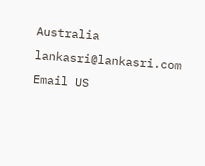Australia
lankasri@lankasri.com
Email US